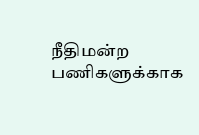நீதிமன்ற பணிகளுக்காக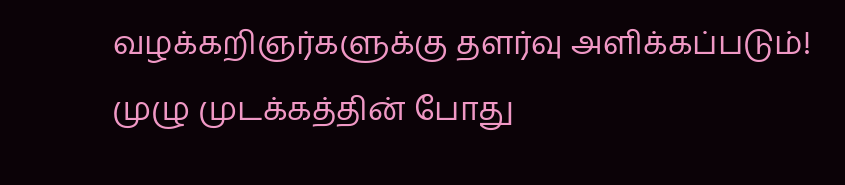வழக்கறிஞர்களுக்கு தளர்வு அளிக்கப்படும்!
முழு முடக்கத்தின் போது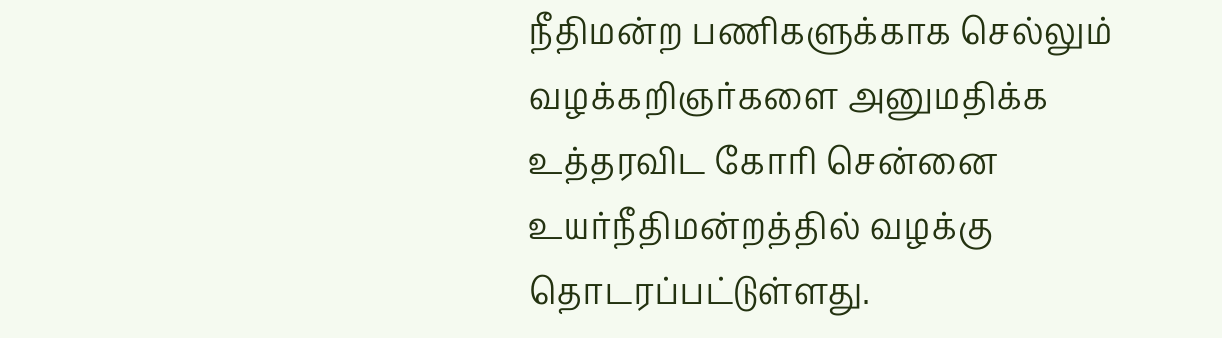நீதிமன்ற பணிகளுக்காக செல்லும் வழக்கறிஞர்களை அனுமதிக்க உத்தரவிட கோரி சென்னை உயர்நீதிமன்றத்தில் வழக்கு தொடரப்பட்டுள்ளது.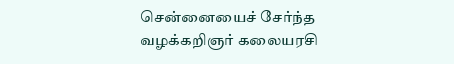சென்னையைச் சேர்ந்த வழக்கறிஞர் கலையரசி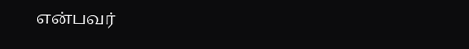என்பவர்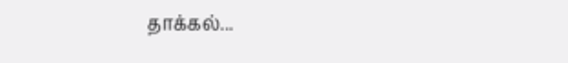தாக்கல்...